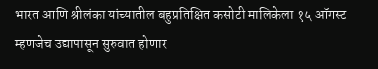भारत आणि श्रीलंका यांच्यातील बहुप्रतिक्षित कसोटी मालिकेला १५ ऑगस्ट म्हणजेच उद्यापासून सुरुवात होणार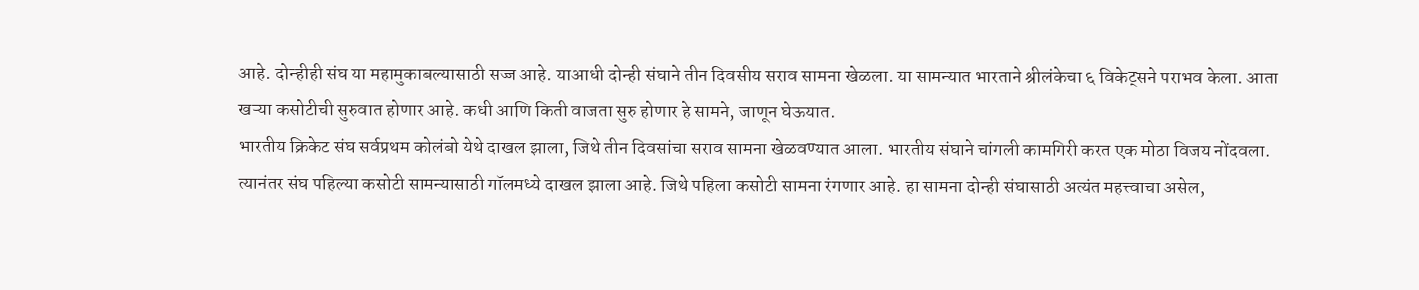आहे. दोन्हीही संघ या महामुकाबल्यासाठी सज्ज आहे. याआधी दोन्ही संघाने तीन दिवसीय सराव सामना खेळला. या सामन्यात भारताने श्रीलंकेचा ६ विकेट्सने पराभव केला. आता खऱ्या कसोटीची सुरुवात होणार आहे. कधी आणि किती वाजता सुरु होणार हे सामने, जाणून घेऊयात.
भारतीय क्रिकेट संघ सर्वप्रथम कोलंबो येथे दाखल झाला, जिथे तीन दिवसांचा सराव सामना खेळवण्यात आला. भारतीय संघाने चांगली कामगिरी करत एक मोठा विजय नोंदवला. त्यानंतर संघ पहिल्या कसोटी सामन्यासाठी गॉलमध्ये दाखल झाला आहे. जिथे पहिला कसोटी सामना रंगणार आहे. हा सामना दोन्ही संघासाठी अत्यंत महत्त्वाचा असेल,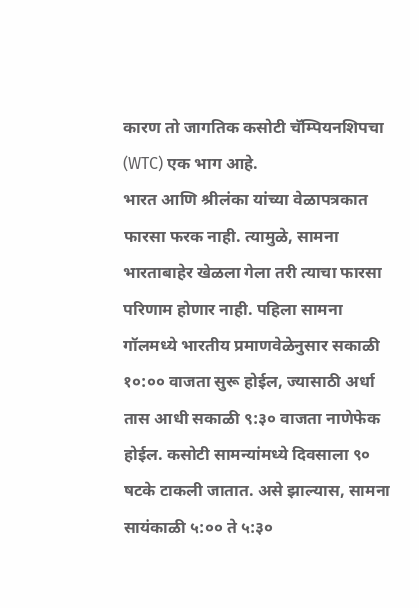कारण तो जागतिक कसोटी चॅम्पियनशिपचा (WTC) एक भाग आहे.
भारत आणि श्रीलंका यांच्या वेळापत्रकात फारसा फरक नाही. त्यामुळे, सामना भारताबाहेर खेळला गेला तरी त्याचा फारसा परिणाम होणार नाही. पहिला सामना गॉलमध्ये भारतीय प्रमाणवेळेनुसार सकाळी १०:०० वाजता सुरू होईल, ज्यासाठी अर्धा तास आधी सकाळी ९:३० वाजता नाणेफेक होईल. कसोटी सामन्यांमध्ये दिवसाला ९० षटके टाकली जातात. असे झाल्यास, सामना सायंकाळी ५:०० ते ५:३०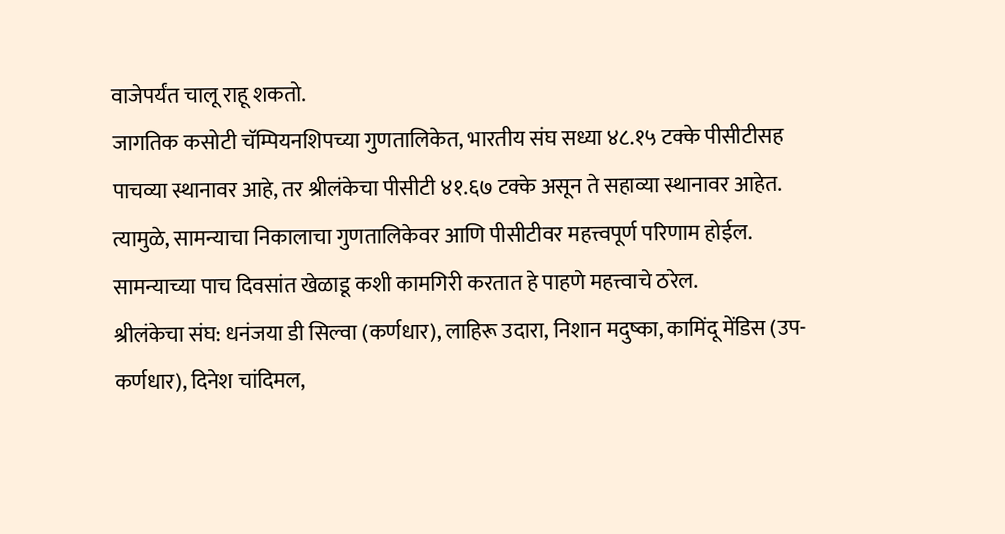वाजेपर्यंत चालू राहू शकतो.
जागतिक कसोटी चॅम्पियनशिपच्या गुणतालिकेत, भारतीय संघ सध्या ४८.१५ टक्के पीसीटीसह पाचव्या स्थानावर आहे, तर श्रीलंकेचा पीसीटी ४१.६७ टक्के असून ते सहाव्या स्थानावर आहेत. त्यामुळे, सामन्याचा निकालाचा गुणतालिकेवर आणि पीसीटीवर महत्त्वपूर्ण परिणाम होईल. सामन्याच्या पाच दिवसांत खेळाडू कशी कामगिरी करतात हे पाहणे महत्त्वाचे ठरेल.
श्रीलंकेचा संघ: धनंजया डी सिल्वा (कर्णधार), लाहिरू उदारा, निशान मदुष्का, कामिंदू मेंडिस (उप-कर्णधार), दिनेश चांदिमल,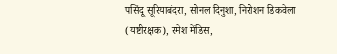पसिंदू सूरियाबंदरा, सोनल दिनुशा, निरोशन डिकवेला (यष्टीरक्षक), रमेश मेंडिस,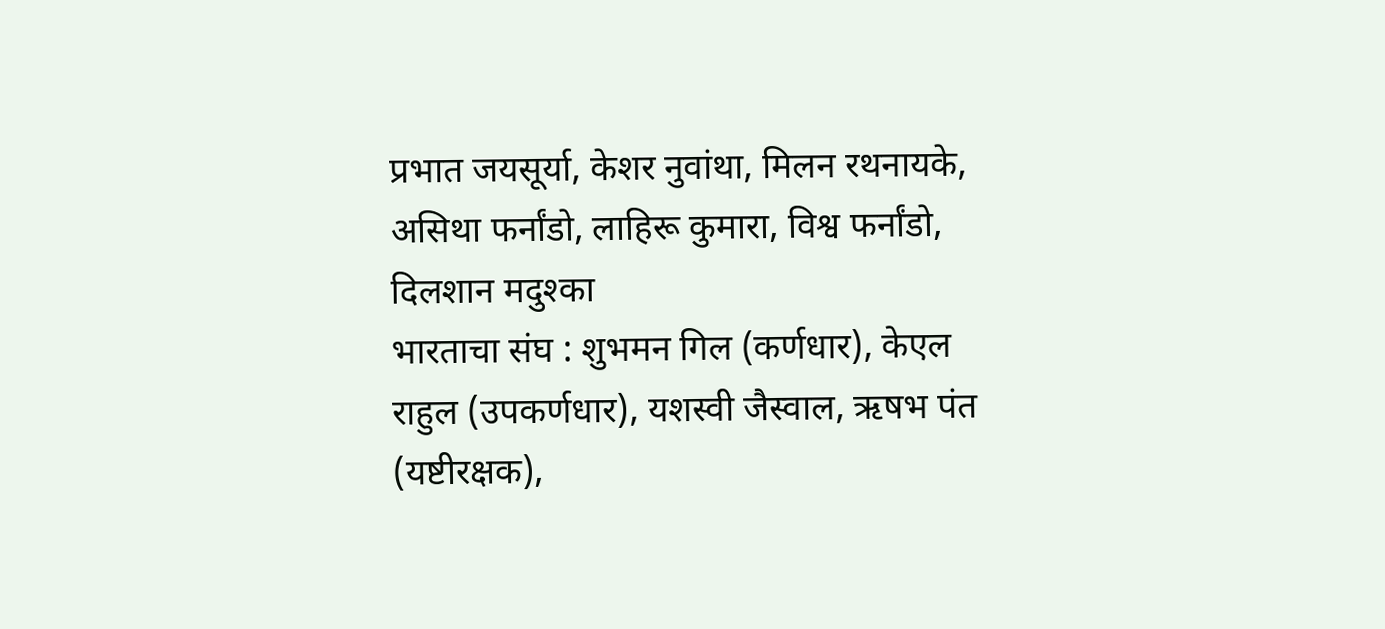प्रभात जयसूर्या, केशर नुवांथा, मिलन रथनायके, असिथा फर्नांडो, लाहिरू कुमारा, विश्व फर्नांडो, दिलशान मदुश्का
भारताचा संघ : शुभमन गिल (कर्णधार), केएल राहुल (उपकर्णधार), यशस्वी जैस्वाल, ऋषभ पंत (यष्टीरक्षक),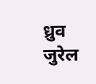ध्रुव जुरेल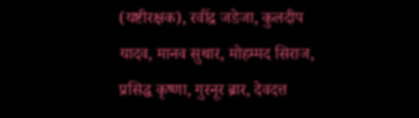(यष्टीरक्षक), रवींद्र जडेजा, कुलदीप यादव, मानव सुथार, मोहम्मद सिराज, प्रसिद्ध कृष्णा, गुरनूर ब्रार, देवदत्त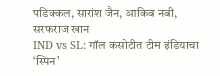पडिक्कल, सारांश जैन, आकिब नबी, सरफराज खान
IND vs SL: गॉल कसोटीत टीम इंडियाचा ‘स्पिन’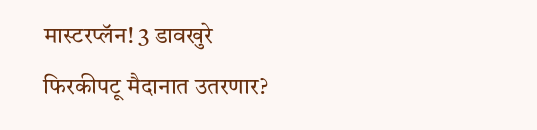मास्टरप्लॅन! 3 डावखुरे फिरकीपटू मैदानात उतरणार?